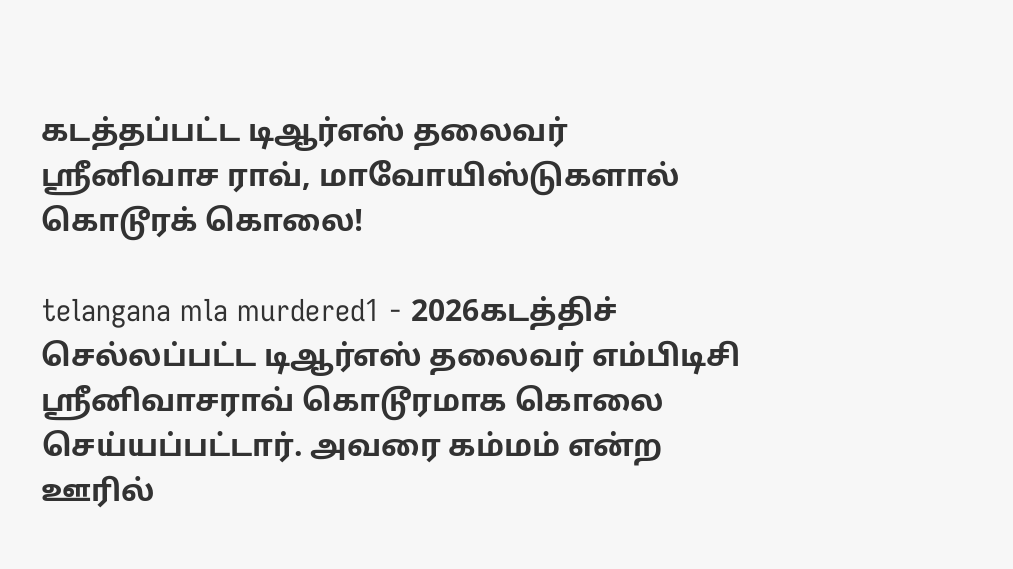கடத்தப்பட்ட டிஆர்எஸ் தலைவர் ஸ்ரீனிவாச ராவ், மாவோயிஸ்டுகளால் கொடூரக் கொலை!

telangana mla murdered1 - 2026கடத்திச் செல்லப்பட்ட டிஆர்எஸ் தலைவர் எம்பிடிசி ஸ்ரீனிவாசராவ் கொடூரமாக கொலை செய்யப்பட்டார். அவரை கம்மம் என்ற ஊரில்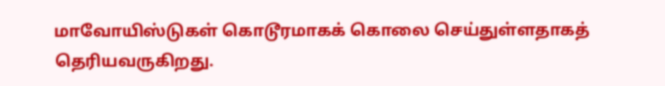மாவோயிஸ்டுகள் கொடூரமாகக் கொலை செய்துள்ளதாகத் தெரியவருகிறது.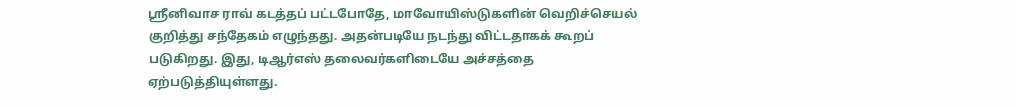ஸ்ரீனிவாச ராவ் கடத்தப் பட்டபோதே, மாவோயிஸ்டுகளின் வெறிச்செயல் குறித்து சந்தேகம் எழுந்தது. அதன்படியே நடந்து விட்டதாகக் கூறப் படுகிறது. இது, டிஆர்எஸ் தலைவர்களிடையே அச்சத்தை ஏற்படுத்தியுள்ளது.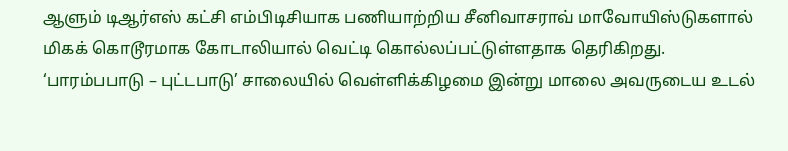ஆளும் டிஆர்எஸ் கட்சி எம்பிடிசியாக பணியாற்றிய சீனிவாசராவ் மாவோயிஸ்டுகளால் மிகக் கொடூரமாக கோடாலியால் வெட்டி கொல்லப்பட்டுள்ளதாக தெரிகிறது. ‘பாரம்பபாடு – புட்டபாடு’ சாலையில் வெள்ளிக்கிழமை இன்று மாலை அவருடைய உடல்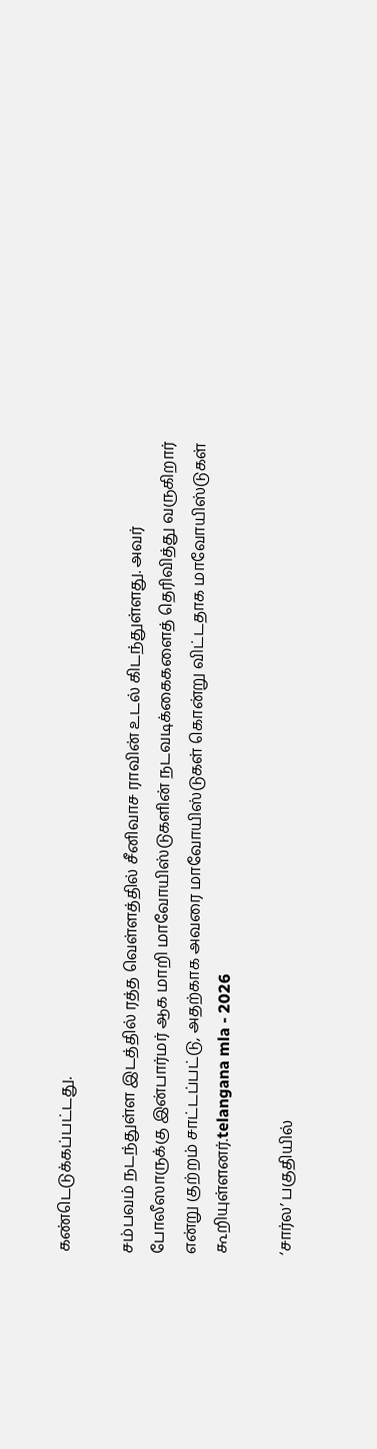கண்டெடுக்கப்பட்டது.

சம்பவம் நடந்துள்ள இடத்தில் ரத்த வெள்ளத்தில் சீனிவாச ராவின் உடல் கிடந்துள்ளது. அவர் போலீஸாருக்கு இன்பார்மர் ஆக மாறி மாவோயிஸ்டுகளின் நடவடிக்கைகளைத் தெரிவித்து வருகிறார் என்று குற்றம் சாட்டப்பட்டு, அதற்காக அவரை மாவோயிஸ்டுகள் கொன்று விட்டதாக மாவோயிஸ்டுகள் கூறியுள்ளனர்.telangana mla - 2026

‘சார்ல’ பகுதியில்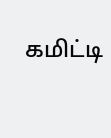கமிட்டி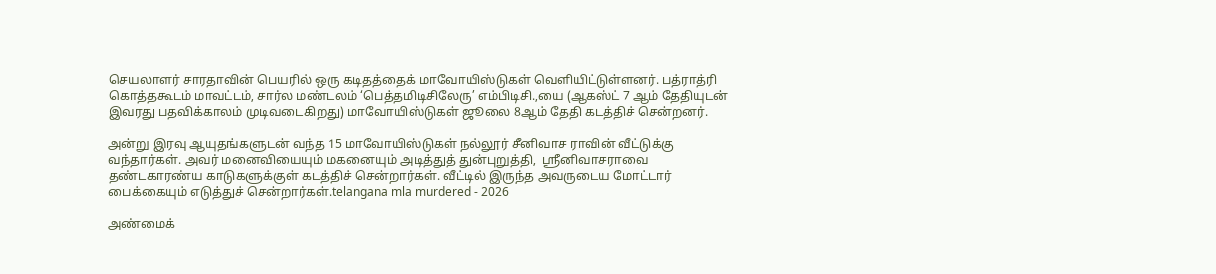செயலாளர் சாரதாவின் பெயரில் ஒரு கடிதத்தைக் மாவோயிஸ்டுகள் வெளியிட்டுள்ளனர். பத்ராத்ரி கொத்தகூடம் மாவட்டம், சார்ல மண்டலம் ‘பெத்தமிடிசிலேரு’ எம்பிடிசி.,யை (ஆகஸ்ட் 7 ஆம் தேதியுடன் இவரது பதவிக்காலம் முடிவடைகிறது) மாவோயிஸ்டுகள் ஜூலை 8ஆம் தேதி கடத்திச் சென்றனர்.

அன்று இரவு ஆயுதங்களுடன் வந்த 15 மாவோயிஸ்டுகள் நல்லூர் சீனிவாச ராவின் வீட்டுக்கு வந்தார்கள். அவர் மனைவியையும் மகனையும் அடித்துத் துன்புறுத்தி,  ஸ்ரீனிவாசராவை தண்டகாரண்ய காடுகளுக்குள் கடத்திச் சென்றார்கள். வீட்டில் இருந்த அவருடைய மோட்டார் பைக்கையும் எடுத்துச் சென்றார்கள்.telangana mla murdered - 2026

அண்மைக்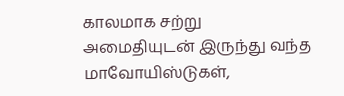காலமாக சற்று அமைதியுடன் இருந்து வந்த மாவோயிஸ்டுகள்,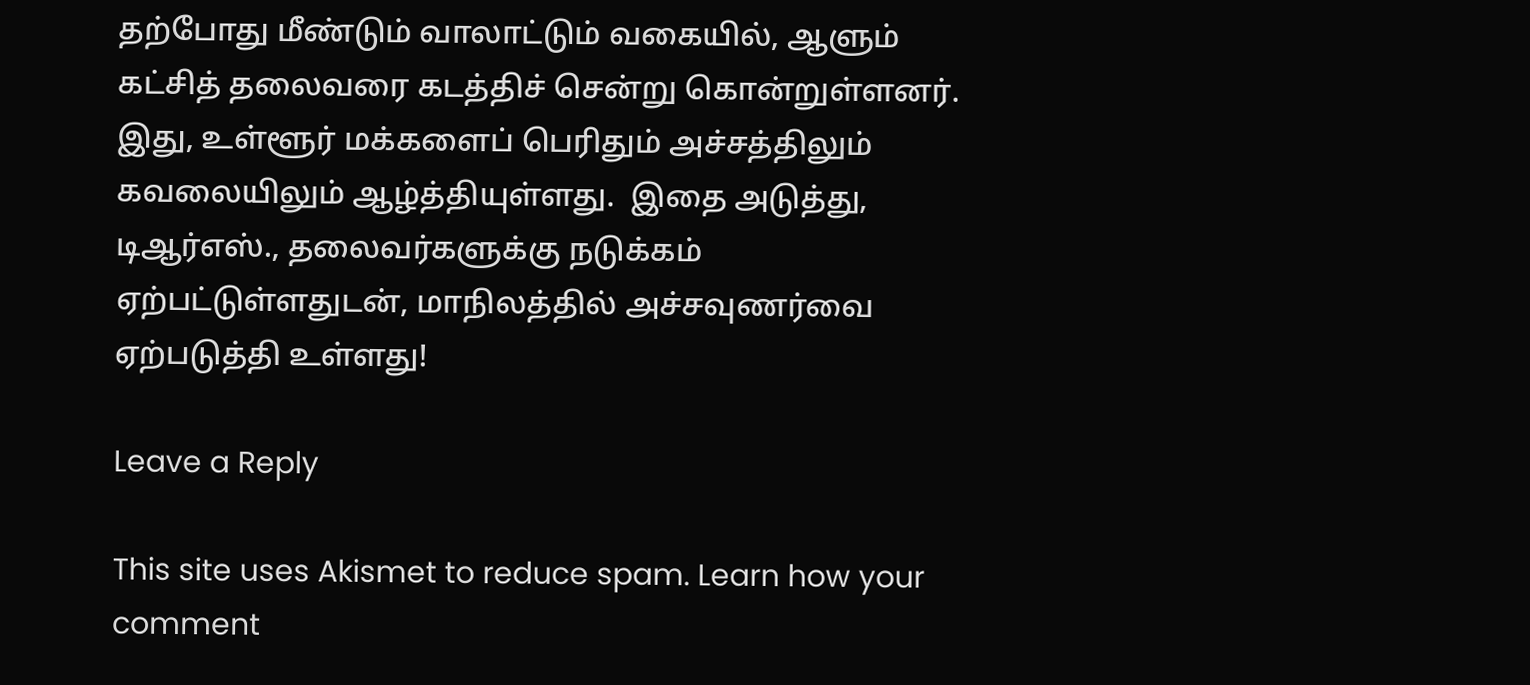தற்போது மீண்டும் வாலாட்டும் வகையில், ஆளும் கட்சித் தலைவரை கடத்திச் சென்று கொன்றுள்ளனர். இது, உள்ளூர் மக்களைப் பெரிதும் அச்சத்திலும் கவலையிலும் ஆழ்த்தியுள்ளது.  இதை அடுத்து, டிஆர்எஸ்., தலைவர்களுக்கு நடுக்கம் ஏற்பட்டுள்ளதுடன், மாநிலத்தில் அச்சவுணர்வை ஏற்படுத்தி உள்ளது!

Leave a Reply

This site uses Akismet to reduce spam. Learn how your comment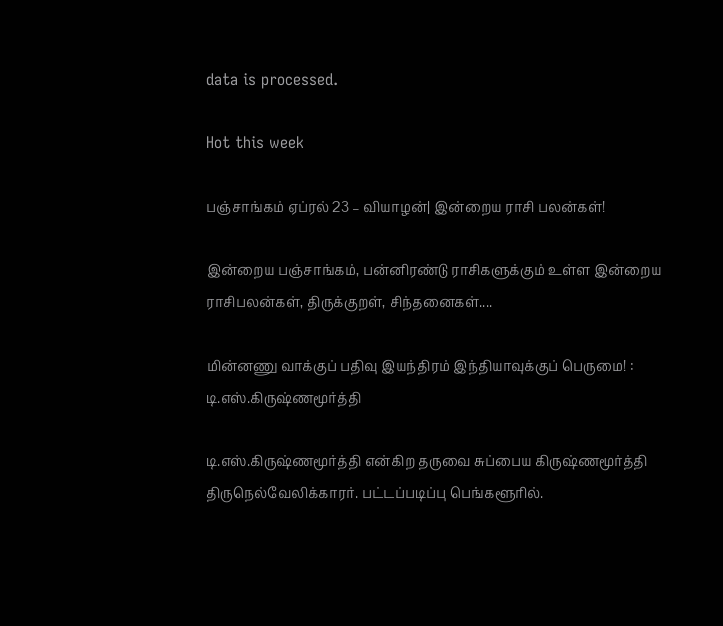data is processed.

Hot this week

பஞ்சாங்கம் ஏப்ரல் 23 – வியாழன்| இன்றைய ராசி பலன்கள்!

இன்றைய பஞ்சாங்கம், பன்னிரண்டு ராசிகளுக்கும் உள்ள இன்றைய ராசிபலன்கள், திருக்குறள், சிந்தனைகள்....

மின்னணு வாக்குப் பதிவு இயந்திரம் இந்தியாவுக்குப் பெருமை! : டி.எஸ்.கிருஷ்ணமூர்த்தி

டி.எஸ்.கிருஷ்ணமூர்த்தி என்கிற தருவை சுப்பைய கிருஷ்ணமூர்த்தி திருநெல்வேலிக்காரர். பட்டப்படிப்பு பெங்களூரில்.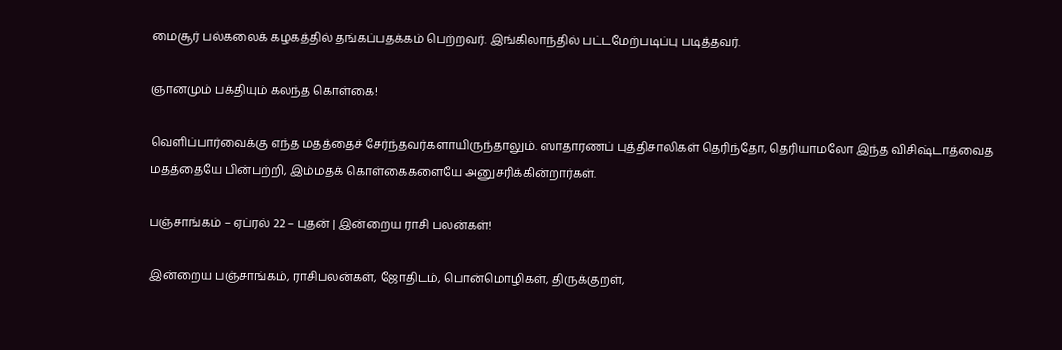மைசூர் பல்கலைக் கழகத்தில் தங்கப்பதக்கம் பெற்றவர். இங்கிலாந்தில் பட்டமேற்படிப்பு படித்தவர்.

ஞானமும் பக்தியும் கலந்த கொள்கை!

வெளிப்பார்வைக்கு எந்த மதத்தைச் சேர்ந்தவர்களாயிருந்தாலும். ஸாதாரணப் புத்திசாலிகள் தெரிந்தோ, தெரியாமலோ இந்த விசிஷ்டாத்வைத மதத்தையே பின்பற்றி, இம்மதக் கொள்கைகளையே அனுசரிக்கின்றார்கள்.

பஞ்சாங்கம் – ஏப்ரல் 22 – புதன் | இன்றைய ராசி பலன்கள்!

இன்றைய பஞ்சாங்கம், ராசிபலன்கள், ஜோதிடம், பொன்மொழிகள், திருக்குறள்,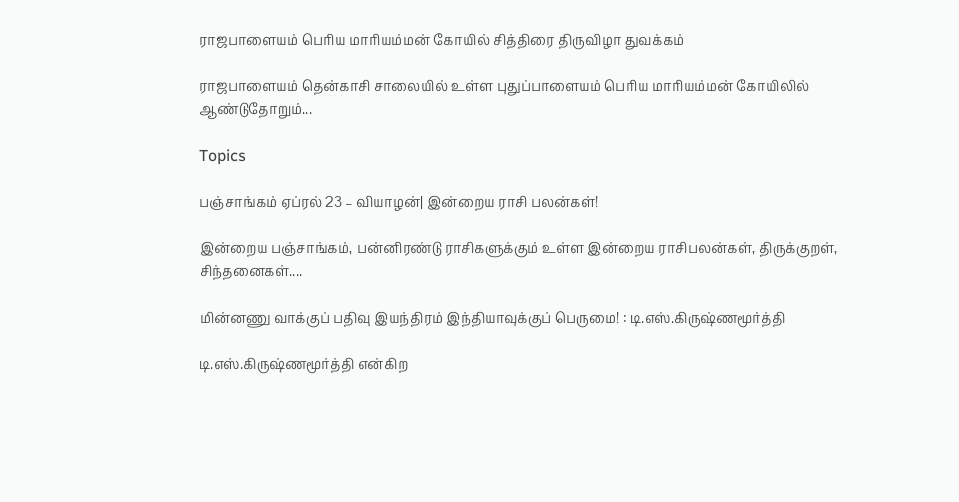ராஜபாளையம் பெரிய மாரியம்மன் கோயில் சித்திரை திருவிழா துவக்கம்

ராஜபாளையம் தென்காசி சாலையில் உள்ள புதுப்பாளையம் பெரிய மாரியம்மன் கோயிலில் ஆண்டுதோறும்...

Topics

பஞ்சாங்கம் ஏப்ரல் 23 – வியாழன்| இன்றைய ராசி பலன்கள்!

இன்றைய பஞ்சாங்கம், பன்னிரண்டு ராசிகளுக்கும் உள்ள இன்றைய ராசிபலன்கள், திருக்குறள், சிந்தனைகள்....

மின்னணு வாக்குப் பதிவு இயந்திரம் இந்தியாவுக்குப் பெருமை! : டி.எஸ்.கிருஷ்ணமூர்த்தி

டி.எஸ்.கிருஷ்ணமூர்த்தி என்கிற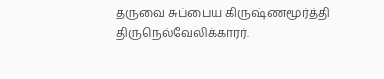தருவை சுப்பைய கிருஷ்ணமூர்த்தி திருநெல்வேலிக்காரர்.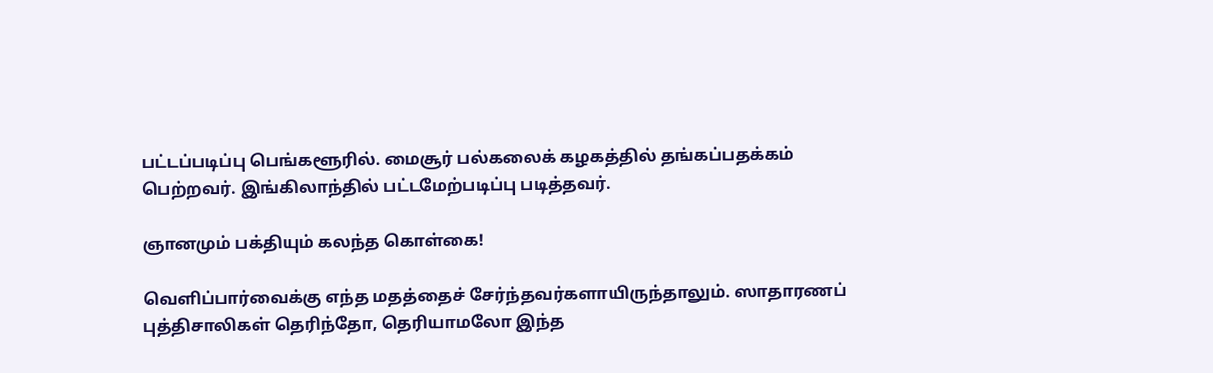பட்டப்படிப்பு பெங்களூரில். மைசூர் பல்கலைக் கழகத்தில் தங்கப்பதக்கம் பெற்றவர். இங்கிலாந்தில் பட்டமேற்படிப்பு படித்தவர்.

ஞானமும் பக்தியும் கலந்த கொள்கை!

வெளிப்பார்வைக்கு எந்த மதத்தைச் சேர்ந்தவர்களாயிருந்தாலும். ஸாதாரணப் புத்திசாலிகள் தெரிந்தோ, தெரியாமலோ இந்த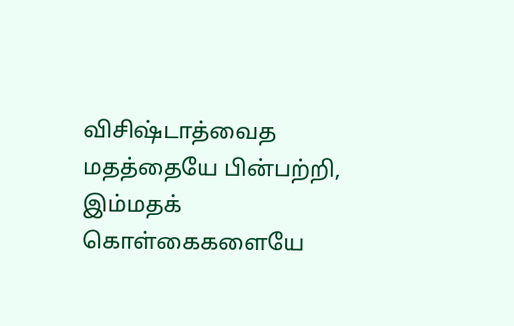விசிஷ்டாத்வைத மதத்தையே பின்பற்றி, இம்மதக் கொள்கைகளையே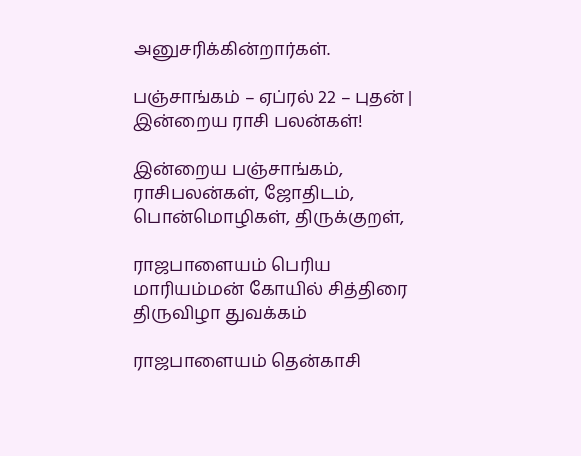அனுசரிக்கின்றார்கள்.

பஞ்சாங்கம் – ஏப்ரல் 22 – புதன் | இன்றைய ராசி பலன்கள்!

இன்றைய பஞ்சாங்கம், ராசிபலன்கள், ஜோதிடம், பொன்மொழிகள், திருக்குறள்,

ராஜபாளையம் பெரிய மாரியம்மன் கோயில் சித்திரை திருவிழா துவக்கம்

ராஜபாளையம் தென்காசி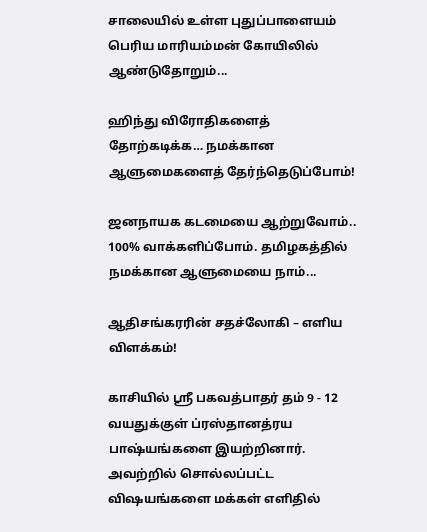சாலையில் உள்ள புதுப்பாளையம் பெரிய மாரியம்மன் கோயிலில் ஆண்டுதோறும்...

ஹிந்து விரோதிகளைத் தோற்கடிக்க… நமக்கான ஆளுமைகளைத் தேர்ந்தெடுப்போம்!

ஜனநாயக கடமையை ஆற்றுவோம்.. 100% வாக்களிப்போம். தமிழகத்தில் நமக்கான ஆளுமையை நாம்...

ஆதிசங்கரரின் சதச்லோகி – எளிய விளக்கம்!

காசியில் ஸ்ரீ பகவத்பாதர் தம் 9 - 12 வயதுக்குள் ப்ரஸ்தானத்ரய பாஷ்யங்களை இயற்றினார். அவற்றில் சொல்லப்பட்ட விஷயங்களை மக்கள் எளிதில்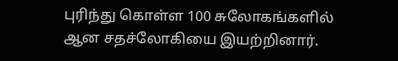புரிந்து கொள்ள 100 சுலோகங்களில் ஆன சதச்லோகியை இயற்றினார்.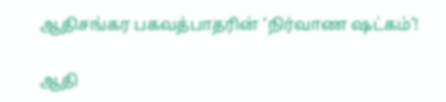ஆதிசங்கர பகவத்பாதரின் ‘நிர்வாண ஷட்கம்’!

ஆதி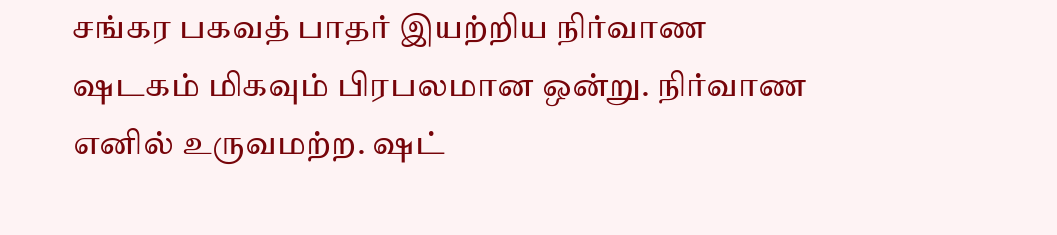சங்கர பகவத் பாதர் இயற்றிய நிர்வாண ஷடகம் மிகவும் பிரபலமான ஒன்று. நிர்வாண எனில் உருவமற்ற. ஷட்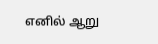எனில் ஆறு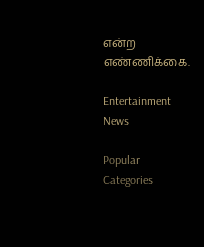என்ற எண்ணிக்கை.

Entertainment News

Popular Categories